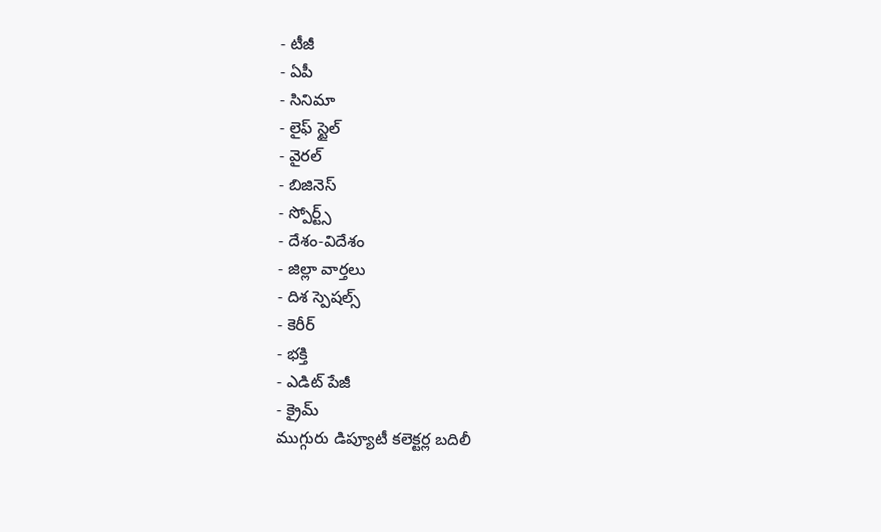- టీజీ
- ఏపీ
- సినిమా
- లైఫ్ స్టైల్
- వైరల్
- బిజినెస్
- స్పోర్ట్స్
- దేశం-విదేశం
- జిల్లా వార్తలు
- దిశ స్పెషల్స్
- కెరీర్
- భక్తి
- ఎడిట్ పేజీ
- క్రైమ్
ముగ్గురు డిప్యూటీ కలెక్టర్ల బదిలీ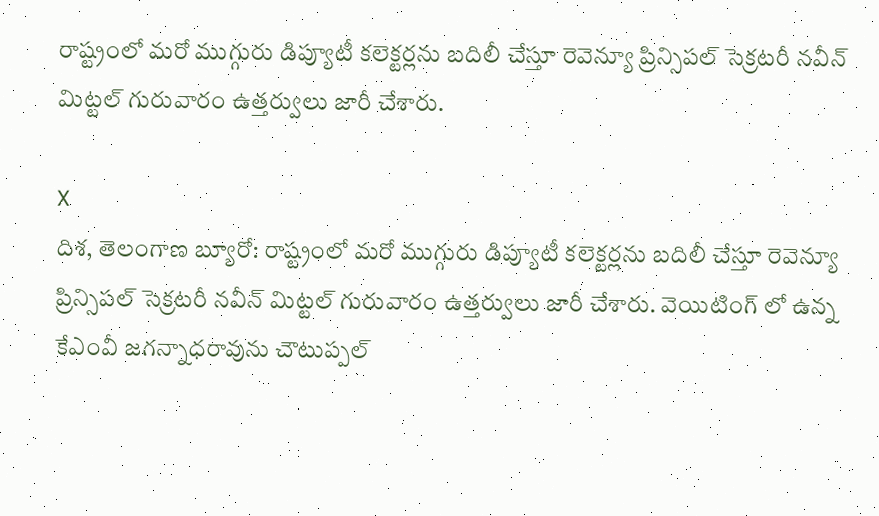రాష్ట్రంలో మరో ముగ్గురు డిప్యూటీ కలెక్టర్లను బదిలీ చేస్తూ రెవెన్యూ ప్రిన్సిపల్ సెక్రటరీ నవీన్ మిట్టల్ గురువారం ఉత్తర్వులు జారీ చేశారు.

X
దిశ, తెలంగాణ బ్యూరో: రాష్ట్రంలో మరో ముగ్గురు డిప్యూటీ కలెక్టర్లను బదిలీ చేస్తూ రెవెన్యూ ప్రిన్సిపల్ సెక్రటరీ నవీన్ మిట్టల్ గురువారం ఉత్తర్వులు జారీ చేశారు. వెయిటింగ్ లో ఉన్న కేఎంవీ జగన్నాధరావును చౌటుప్పల్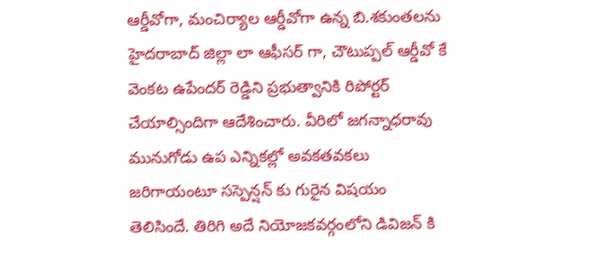ఆర్డీవోగా, మంచిర్యాల ఆర్డీవోగా ఉన్న బి.శకుంతలను హైదరాబాద్ జిల్లా లా ఆఫీసర్ గా, చౌటుప్పల్ ఆర్డీవో కే వెంకట ఉపేందర్ రెడ్డిని ప్రభుత్వానికి రిపోర్టర్ చేయాల్సిందిగా ఆదేశించారు. వీరిలో జగన్నాధరావు మునుగోడు ఉప ఎన్నికల్లో అవకతవకలు జరిగాయంటూ సస్పెన్షన్ కు గురైన విషయం తెలిసిందే. తిరిగి అదే నియోజకవర్గంలోని డివిజన్ కి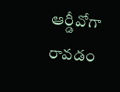ఆర్డీవోగా రావడం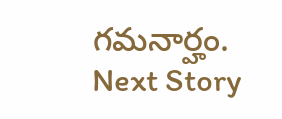గమనార్హం.
Next Story